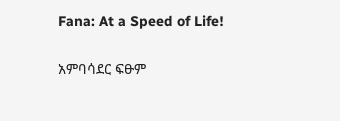Fana: At a Speed of Life!

አምባሳደር ፍፁም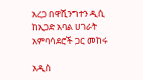አረጋ በዋሺንግተን ዲሲ ከኢጋድ አባል ሀገራት አምባሳደሮች ጋር መከሩ

አዲስ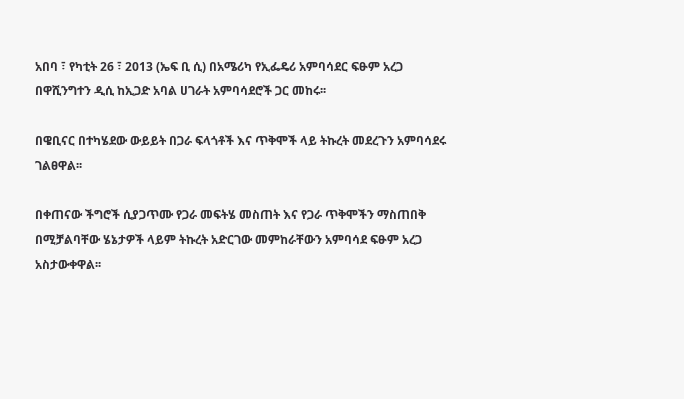አበባ ፣ የካቲት 26 ፣ 2013 (ኤፍ ቢ ሲ) በአሜሪካ የኢፌዴሪ አምባሳደር ፍፁም አረጋ በዋሺንግተን ዲሲ ከኢጋድ አባል ሀገራት አምባሳደሮች ጋር መከሩ፡፡

በዌቢናር በተካሄደው ውይይት በጋራ ፍላጎቶች እና ጥቅሞች ላይ ትኩረት መደረጉን አምባሳደሩ ገልፀዋል፡፡

በቀጠናው ችግሮች ሲያጋጥሙ የጋራ መፍትሄ መስጠት እና የጋራ ጥቅሞችን ማስጠበቅ በሚቻልባቸው ሄኔታዎች ላይም ትኩረት አድርገው መምከራቸውን አምባሳደ ፍፁም አረጋ አስታውቀዋል፡፡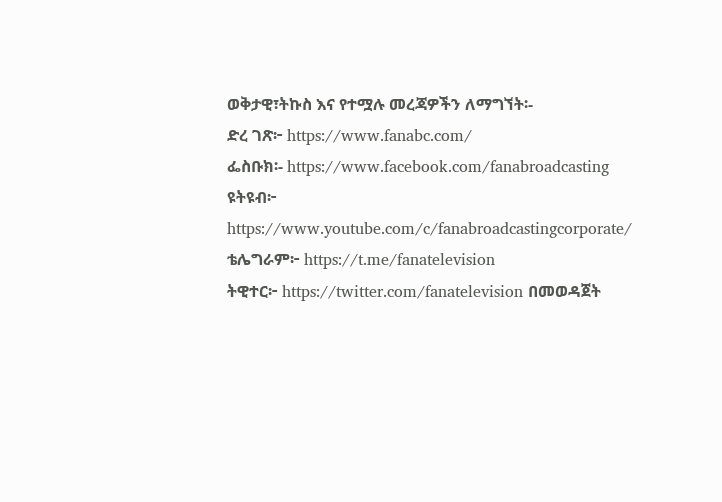ወቅታዊ፣ትኩስ እና የተሟሉ መረጃዎችን ለማግኘት፡-
ድረ ገጽ፦ https://www.fanabc.com/
ፌስቡክ፡- https://www.facebook.com/fanabroadcasting
ዩትዩብ፦ https://www.youtube.com/c/fanabroadcastingcorporate/
ቴሌግራም፦ https://t.me/fanatelevision
ትዊተር፦ https://twitter.com/fanatelevision በመወዳጀት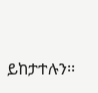ይከታተሉን፡፡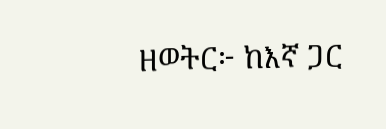ዘወትር፦ ከእኛ ጋር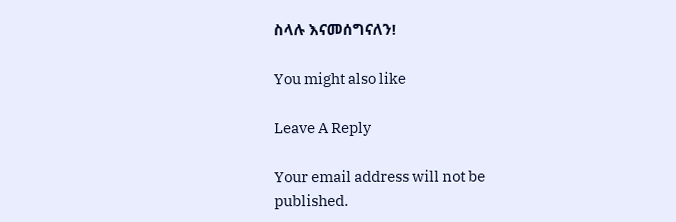ስላሉ እናመሰግናለን!

You might also like

Leave A Reply

Your email address will not be published.